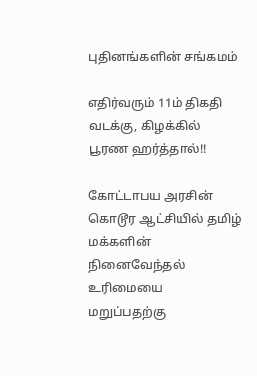புதினங்களின் சங்கமம்

எதிர்வரும் 11ம் திகதி வடக்கு, கிழக்கில் பூரண ஹர்த்தால்!!

கோட்டாபய அரசின் கொடூர ஆட்சியில் தமிழ் மக்களின் நினைவேந்தல் உரிமையை மறுப்பதற்கு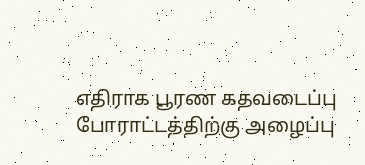எதிராக பூரண கதவடைப்பு போராட்டத்திற்கு அழைப்பு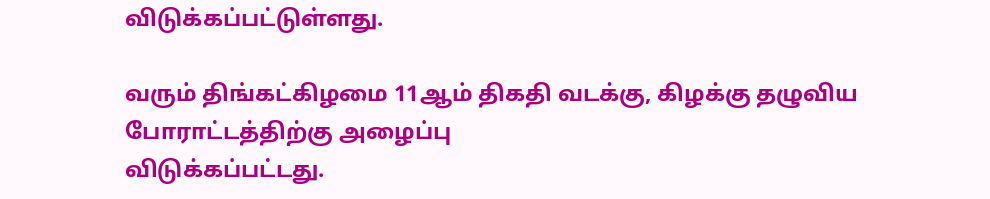விடுக்கப்பட்டுள்ளது.

வரும் திங்கட்கிழமை 11ஆம் திகதி வடக்கு, கிழக்கு தழுவிய போராட்டத்திற்கு அழைப்பு
விடுக்கப்பட்டது.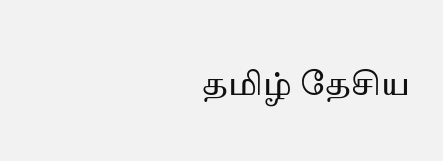தமிழ் தேசிய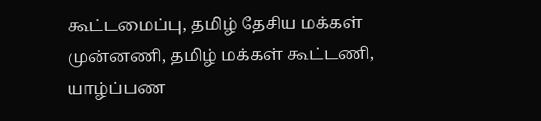கூட்டமைப்பு, தமிழ் தேசிய மக்கள் முன்னணி, தமிழ் மக்கள் கூட்டணி, யாழ்ப்பண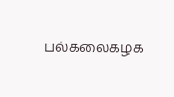பல்கலைகழக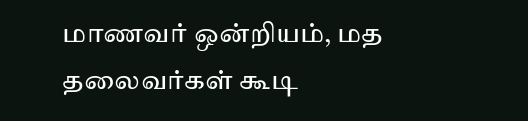மாணவர் ஒன்றியம், மத தலைவர்கள் கூடி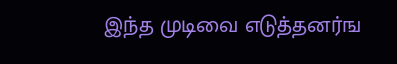இந்த முடிவை எடுத்தனர்ங